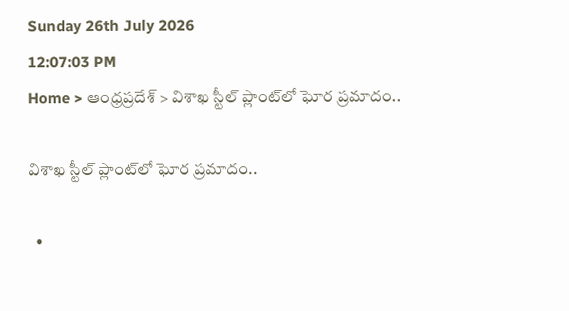Sunday 26th July 2026
12:07:03 PM
Home > ఆంధ్రప్రదేశ్ > విశాఖ స్టీల్ ప్లాంట్‌లో ఘోర ప్రమాదం..

విశాఖ స్టీల్ ప్లాంట్‌లో ఘోర ప్రమాదం..

  •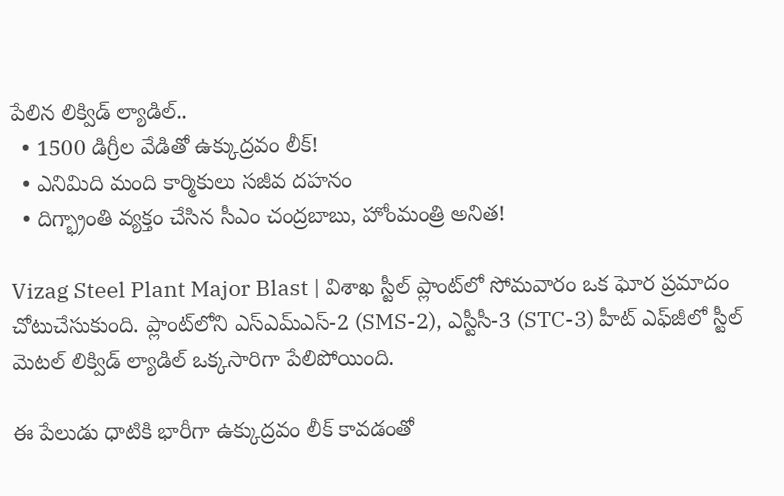పేలిన లిక్విడ్ ల్యాడిల్..
  • 1500 డిగ్రీల వేడితో ఉక్కుద్రవం లీక్!
  • ఎనిమిది మంది కార్మికులు సజీవ దహనం
  • దిగ్భ్రాంతి వ్యక్తం చేసిన సీఎం చంద్రబాబు, హోంమంత్రి అనిత!

Vizag Steel Plant Major Blast | విశాఖ స్టీల్ ప్లాంట్‌లో సోమవారం ఒక ఘోర ప్రమాదం చోటుచేసుకుంది. ప్లాంట్‌లోని ఎస్ఎమ్ఎస్-2 (SMS-2), ఎస్టీసీ-3 (STC-3) హీట్ ఎఫ్‌జీలో స్టీల్ మెటల్ లిక్విడ్ ల్యాడిల్ ఒక్కసారిగా పేలిపోయింది.

ఈ పేలుడు ధాటికి భారీగా ఉక్కుద్రవం లీక్ కావడంతో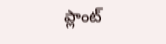ప్లాంట్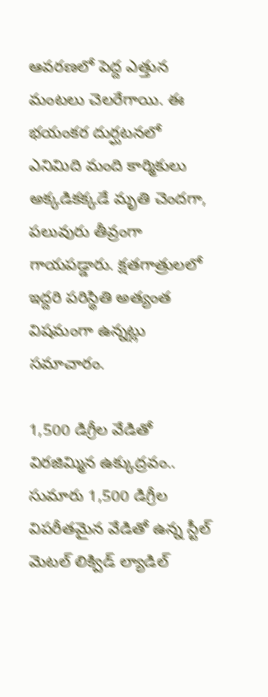ఆవరణలో పెద్ద ఎత్తున మంటలు చెలరేగాయి. ఈ భయంకర దుర్ఘటనలో ఎనిమిది మంది కార్మికులు అక్కడికక్కడే మృతి చెందగా, పలువురు తీవ్రంగా గాయపడ్డారు. క్షతగాత్రులలో ఇద్దరి పరిస్థితి అత్యంత విషమంగా ఉన్నట్లు సమాచారం.

1,500 డిగ్రీల వేడితో విరజిమ్మిన ఉక్కుద్రవం..
సుమారు 1,500 డిగ్రీల విపరీతమైన వేడితో ఉన్న స్టీల్ మెటల్ లిక్విడ్ ల్యాడిల్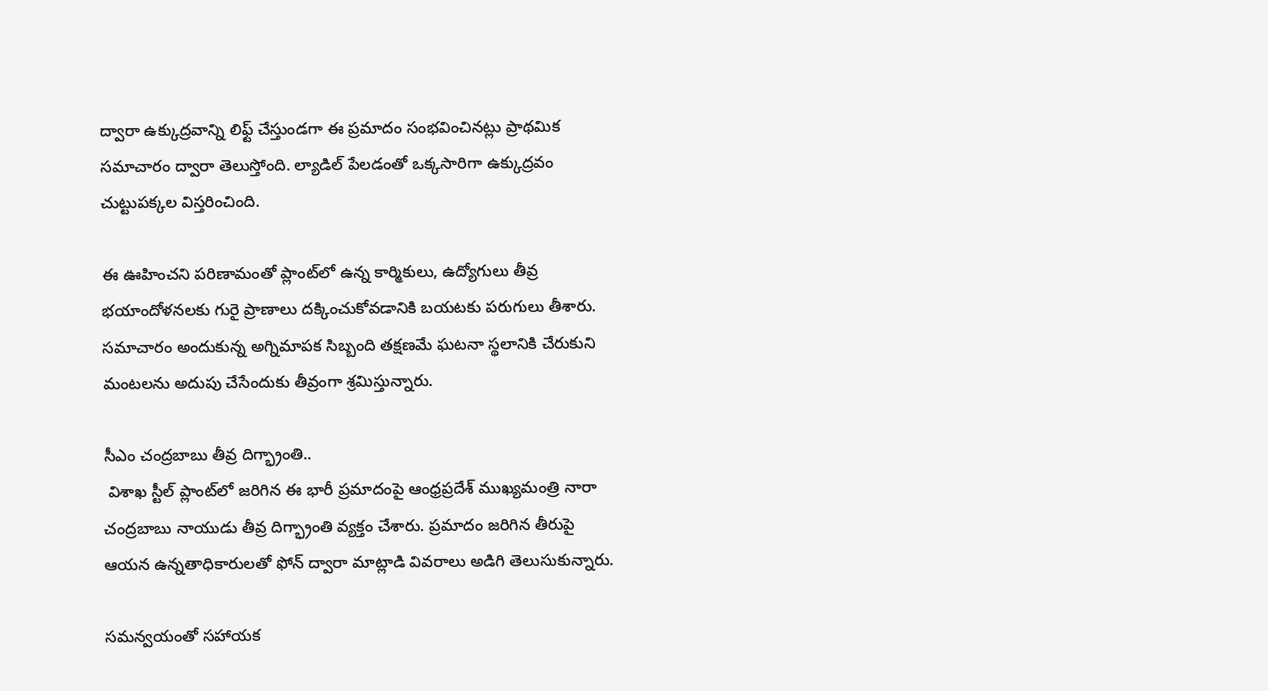ద్వారా ఉక్కుద్రవాన్ని లిఫ్ట్ చేస్తుండగా ఈ ప్రమాదం సంభవించినట్లు ప్రాథమిక సమాచారం ద్వారా తెలుస్తోంది. ల్యాడిల్ పేలడంతో ఒక్కసారిగా ఉక్కుద్రవం చుట్టుపక్కల విస్తరించింది.

ఈ ఊహించని పరిణామంతో ప్లాంట్‌లో ఉన్న కార్మికులు, ఉద్యోగులు తీవ్ర భయాందోళనలకు గురై ప్రాణాలు దక్కించుకోవడానికి బయటకు పరుగులు తీశారు. సమాచారం అందుకున్న అగ్నిమాపక సిబ్బంది తక్షణమే ఘటనా స్థలానికి చేరుకుని మంటలను అదుపు చేసేందుకు తీవ్రంగా శ్రమిస్తున్నారు.

సీఎం చంద్రబాబు తీవ్ర దిగ్భ్రాంతి..
 విశాఖ స్టీల్ ప్లాంట్‌లో జరిగిన ఈ భారీ ప్రమాదంపై ఆంధ్రప్రదేశ్ ముఖ్యమంత్రి నారా చంద్రబాబు నాయుడు తీవ్ర దిగ్భ్రాంతి వ్యక్తం చేశారు. ప్రమాదం జరిగిన తీరుపై ఆయన ఉన్నతాధికారులతో ఫోన్ ద్వారా మాట్లాడి వివరాలు అడిగి తెలుసుకున్నారు.

సమన్వయంతో సహాయక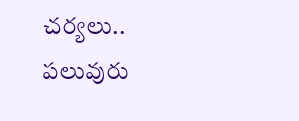చర్యలు..
పలువురు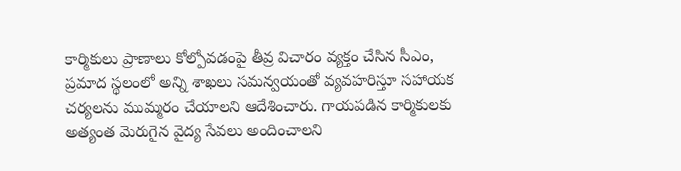కార్మికులు ప్రాణాలు కోల్పోవడంపై తీవ్ర విచారం వ్యక్తం చేసిన సీఎం, ప్రమాద స్థలంలో అన్ని శాఖలు సమన్వయంతో వ్యవహరిస్తూ సహాయక చర్యలను ముమ్మరం చేయాలని ఆదేశించారు. గాయపడిన కార్మికులకు అత్యంత మెరుగైన వైద్య సేవలు అందించాలని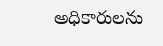అధికారులను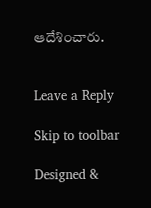ఆదేశించారు.


Leave a Reply

Skip to toolbar

Designed &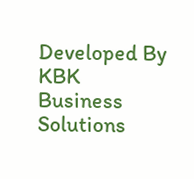Developed By KBK Business Solutions